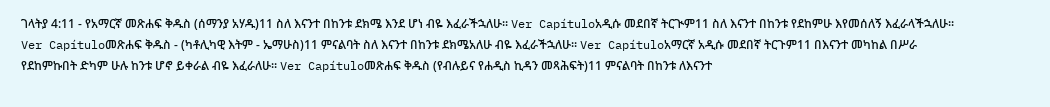ገላትያ 4:11 - የአማርኛ መጽሐፍ ቅዱስ (ሰማንያ አሃዱ)11 ስለ እናንተ በከንቱ ደክሜ እንደ ሆነ ብዬ እፈራችኋለሁ። Ver Capítuloአዲሱ መደበኛ ትርጒም11 ስለ እናንተ በከንቱ የደከምሁ እየመሰለኝ እፈራላችኋለሁ። Ver Capítuloመጽሐፍ ቅዱስ - (ካቶሊካዊ እትም - ኤማሁስ)11 ምናልባት ስለ እናንተ በከንቱ ደክሜአለሁ ብዬ እፈራችኋለሁ። Ver Capítuloአማርኛ አዲሱ መደበኛ ትርጉም11 በእናንተ መካከል በሥራ የደከምኩበት ድካም ሁሉ ከንቱ ሆኖ ይቀራል ብዬ እፈራለሁ። Ver Capítuloመጽሐፍ ቅዱስ (የብሉይና የሐዲስ ኪዳን መጻሕፍት)11 ምናልባት በከንቱ ለእናንተ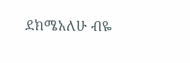ደክሜአለሁ ብዬ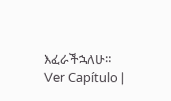እፈራችኋለሁ። Ver Capítulo |